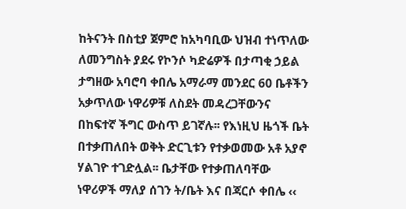ከትናንት በስቲያ ጀምሮ ከአካባቢው ህዝብ ተነጥለው ለመንግስት ያደሩ የኮንሶ ካድሬዎች በታጣቂ ኃይል ታግዘው አባሮባ ቀበሌ አማራማ መንደር 60 ቤቶችን አቃጥለው ነዋሪዎቹ ለስደት መዳረጋቸውንና በከፍተኛ ችግር ውስጥ ይገኛሉ፡፡ የእነዚህ ዜጎች ቤት በተቃጠለበት ወቅት ድርጊቱን የተቃወመው አቶ አያኖ ሃልገዮ ተገድሏል፡፡ ቤታቸው የተቃጠለባቸው ነዋሪዎች ማለያ ሰገን ት/ቤት እና በጃርሶ ቀበሌ ‹‹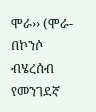ሞራ›› (ሞራ- በኮንሶ ብሄረሰብ የመንገደኛ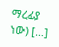ማረፊያ ነው) […]